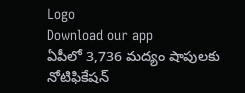Logo
Download our app
ఏపీలో 3,736 మద్యం షాపులకు నోటిఫికేషన్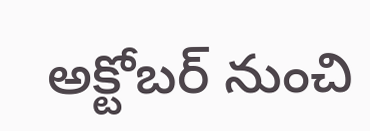అక్టోబర్ నుంచి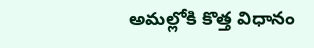అమల్లోకి కొత్త విధానం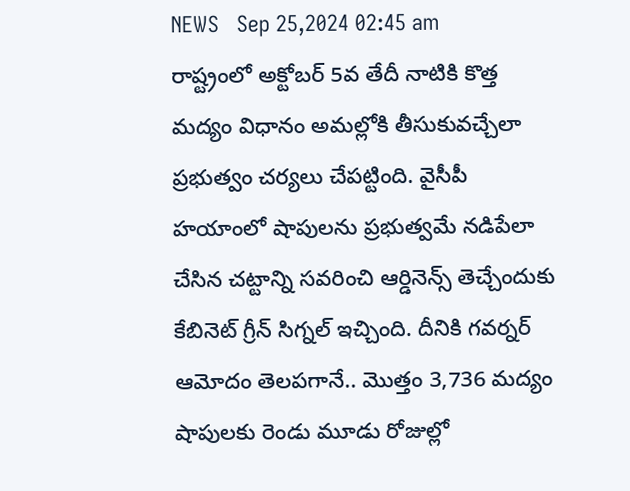NEWS   Sep 25,2024 02:45 am
రాష్ట్రంలో అక్టోబర్ 5వ తేదీ నాటికి కొత్త మద్యం విధానం అమల్లోకి తీసుకువచ్చేలా ప్రభుత్వం చర్యలు చేపట్టింది. వైసీపీ హయాంలో షాపులను ప్రభుత్వమే నడిపేలా చేసిన చట్టాన్ని సవరించి ఆర్డినెన్స్ తెచ్చేందుకు కేబినెట్ గ్రీన్ సిగ్నల్ ఇచ్చింది. దీనికి గవర్నర్ ఆమోదం తెలపగానే.. మొత్తం 3,736 మద్యం షాపులకు రెండు మూడు రోజుల్లో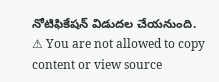నోటిఫికేషన్ విడుదల చేయనుంది.
⚠ You are not allowed to copy content or view source